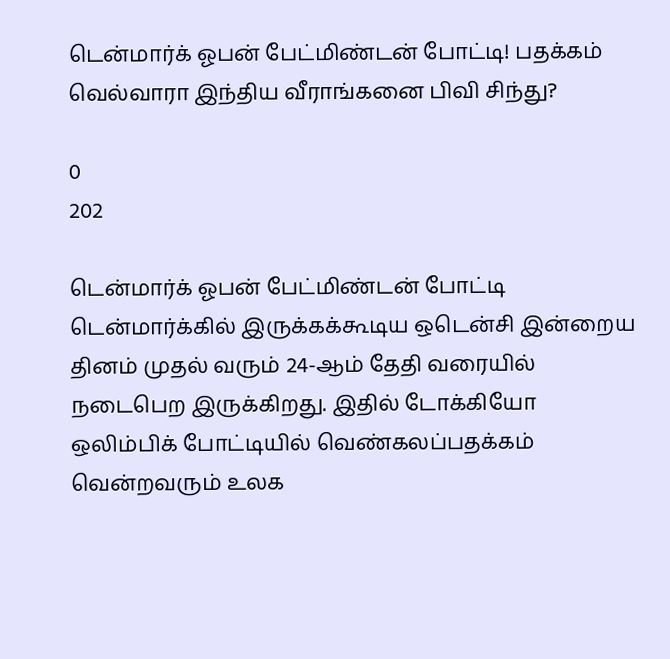டென்மார்க் ஓபன் பேட்மிண்டன் போட்டி! பதக்கம் வெல்வாரா இந்திய வீராங்கனை பிவி சிந்து?

0
202

டென்மார்க் ஓபன் பேட்மிண்டன் போட்டி டென்மார்க்கில் இருக்கக்கூடிய ஒடென்சி இன்றைய தினம் முதல் வரும் 24-ஆம் தேதி வரையில் நடைபெற இருக்கிறது. இதில் டோக்கியோ ஒலிம்பிக் போட்டியில் வெண்கலப்பதக்கம் வென்றவரும் உலக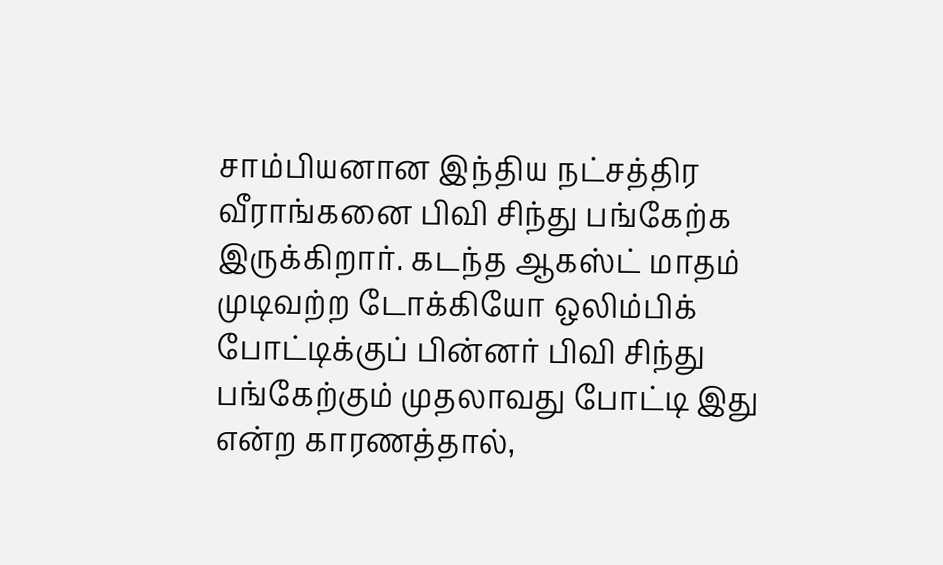சாம்பியனான இந்திய நட்சத்திர வீராங்கனை பிவி சிந்து பங்கேற்க இருக்கிறார். கடந்த ஆகஸ்ட் மாதம் முடிவற்ற டோக்கியோ ஒலிம்பிக் போட்டிக்குப் பின்னர் பிவி சிந்து பங்கேற்கும் முதலாவது போட்டி இது என்ற காரணத்தால்,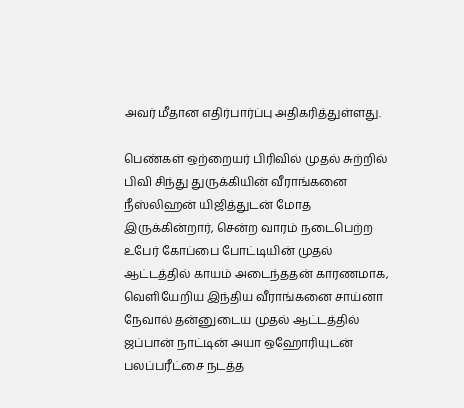அவர் மீதான எதிர்பார்ப்பு அதிகரித்துள்ளது.

பெண்கள் ஒற்றையர் பிரிவில் முதல் சுற்றில் பிவி சிந்து துருக்கியின் வீராங்கனை நீஸ்லிஹன் யிஜித்துடன் மோத இருக்கின்றார், சென்ற வாரம் நடைபெற்ற உபேர் கோப்பை போட்டியின் முதல் ஆட்டத்தில் காயம் அடைந்ததன் காரணமாக, வெளியேறிய இந்திய வீராங்கனை சாய்னா நேவால் தன்னுடைய முதல் ஆட்டத்தில் ஜப்பான் நாட்டின் அயா ஒஹோரியுடன் பலப்பரீட்சை நடத்த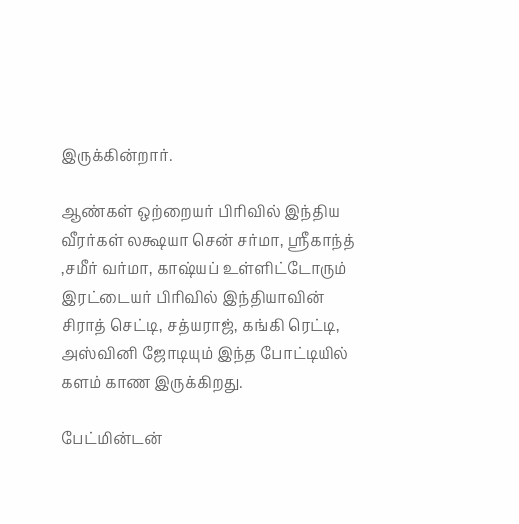இருக்கின்றார்.

ஆண்கள் ஒற்றையர் பிரிவில் இந்திய வீரர்கள் லக்ஷயா சென் சர்மா, ஸ்ரீகாந்த் ,சமீர் வர்மா, காஷ்யப் உள்ளிட்டோரும் இரட்டையர் பிரிவில் இந்தியாவின் சிராத் செட்டி, சத்யராஜ், கங்கி ரெட்டி, அஸ்வினி ஜோடியும் இந்த போட்டியில் களம் காண இருக்கிறது.

பேட்மின்டன்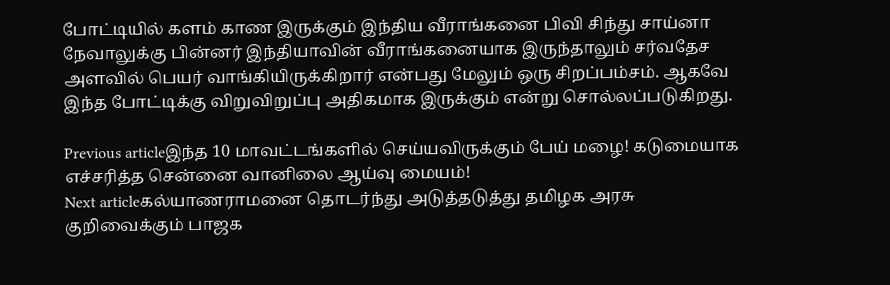போட்டியில் களம் காண இருக்கும் இந்திய வீராங்கனை பிவி சிந்து சாய்னா நேவாலுக்கு பின்னர் இந்தியாவின் வீராங்கனையாக இருந்தாலும் சர்வதேச அளவில் பெயர் வாங்கியிருக்கிறார் என்பது மேலும் ஒரு சிறப்பம்சம். ஆகவே இந்த போட்டிக்கு விறுவிறுப்பு அதிகமாக இருக்கும் என்று சொல்லப்படுகிறது.

Previous articleஇந்த 10 மாவட்டங்களில் செய்யவிருக்கும் பேய் மழை! கடுமையாக எச்சரித்த சென்னை வானிலை ஆய்வு மையம்!
Next articleகல்யாணராமனை தொடர்ந்து அடுத்தடுத்து தமிழக அரசு குறிவைக்கும் பாஜக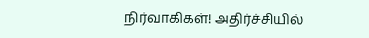நிர்வாகிகள்! அதிர்ச்சியில்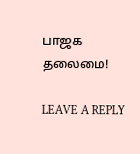பாஜக தலைமை!

LEAVE A REPLY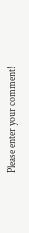Please enter your comment!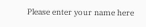Please enter your name here